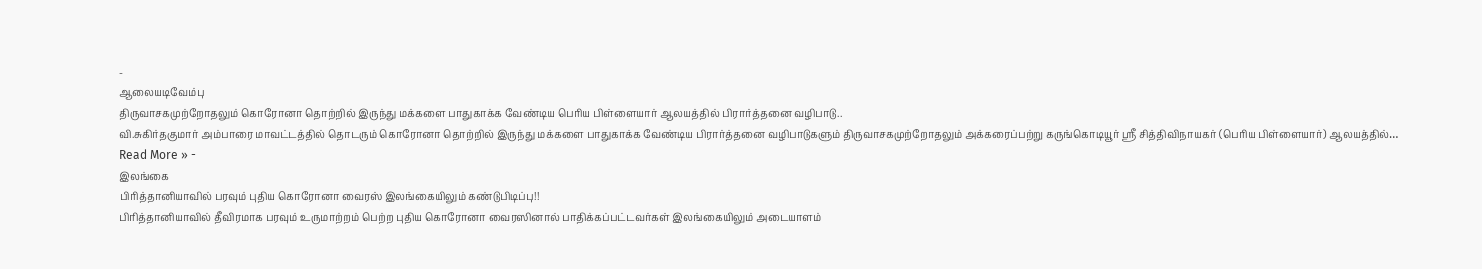-
ஆலையடிவேம்பு
திருவாசகமுற்றோதலும் கொரோனா தொற்றில் இருந்து மக்களை பாதுகாக்க வேண்டிய பெரிய பிள்ளையார் ஆலயத்தில் பிரார்த்தனை வழிபாடு..
வி.சுகிர்தகுமார் அம்பாரை மாவட்டத்தில் தொடரும் கொரோனா தொற்றில் இருந்து மக்களை பாதுகாக்க வேண்டிய பிரார்த்தனை வழிபாடுகளும் திருவாசகமுற்றோதலும் அக்கரைப்பற்று கருங்கொடியூர் ஸ்ரீ சித்திவிநாயகர் (பெரிய பிள்ளையார்) ஆலயத்தில்…
Read More » -
இலங்கை
பிரித்தானியாவில் பரவும் புதிய கொரோனா வைரஸ் இலங்கையிலும் கண்டுபிடிப்பு!!
பிரித்தானியாவில் தீவிரமாக பரவும் உருமாற்றம் பெற்ற புதிய கொரோனா வைரஸினால் பாதிக்கப்பட்டவர்கள் இலங்கையிலும் அடையாளம்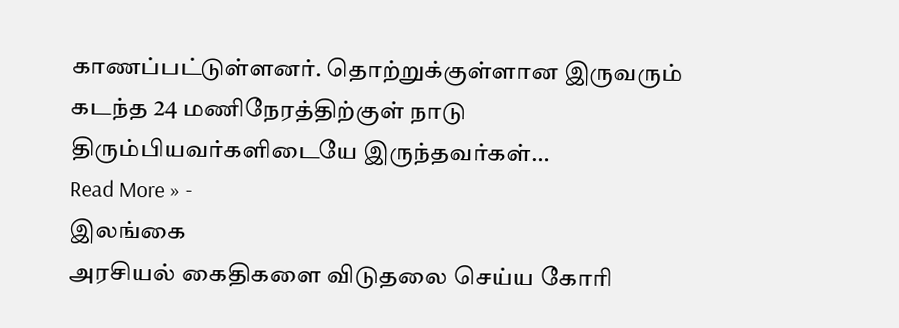காணப்பட்டுள்ளனர். தொற்றுக்குள்ளான இருவரும் கடந்த 24 மணிநேரத்திற்குள் நாடு திரும்பியவர்களிடையே இருந்தவர்கள்…
Read More » -
இலங்கை
அரசியல் கைதிகளை விடுதலை செய்ய கோரி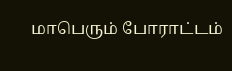மாபெரும் போராட்டம்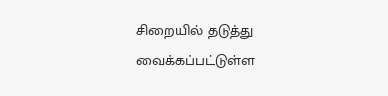சிறையில் தடுத்து வைக்கப்பட்டுள்ள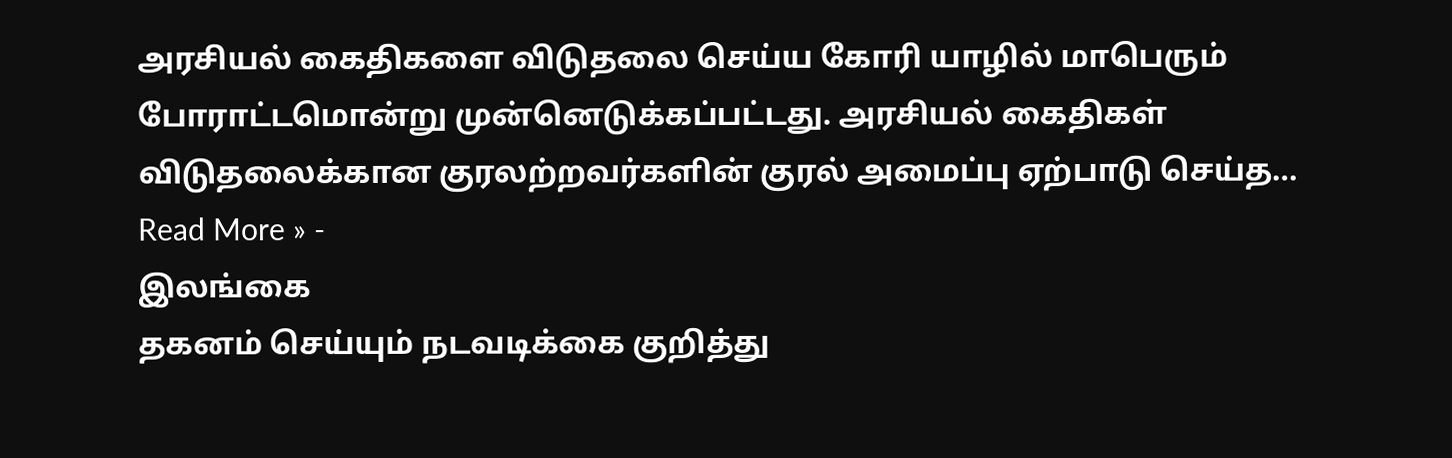அரசியல் கைதிகளை விடுதலை செய்ய கோரி யாழில் மாபெரும் போராட்டமொன்று முன்னெடுக்கப்பட்டது. அரசியல் கைதிகள் விடுதலைக்கான குரலற்றவர்களின் குரல் அமைப்பு ஏற்பாடு செய்த…
Read More » -
இலங்கை
தகனம் செய்யும் நடவடிக்கை குறித்து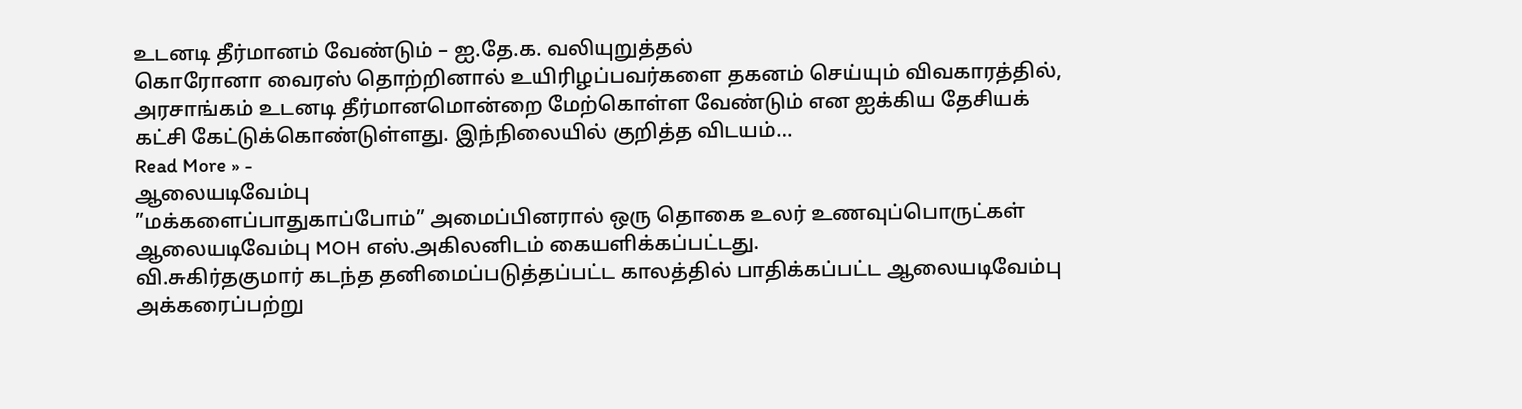உடனடி தீர்மானம் வேண்டும் – ஐ.தே.க. வலியுறுத்தல்
கொரோனா வைரஸ் தொற்றினால் உயிரிழப்பவர்களை தகனம் செய்யும் விவகாரத்தில், அரசாங்கம் உடனடி தீர்மானமொன்றை மேற்கொள்ள வேண்டும் என ஐக்கிய தேசியக் கட்சி கேட்டுக்கொண்டுள்ளது. இந்நிலையில் குறித்த விடயம்…
Read More » -
ஆலையடிவேம்பு
”மக்களைப்பாதுகாப்போம்” அமைப்பினரால் ஒரு தொகை உலர் உணவுப்பொருட்கள் ஆலையடிவேம்பு MOH எஸ்.அகிலனிடம் கையளிக்கப்பட்டது.
வி.சுகிர்தகுமார் கடந்த தனிமைப்படுத்தப்பட்ட காலத்தில் பாதிக்கப்பட்ட ஆலையடிவேம்பு அக்கரைப்பற்று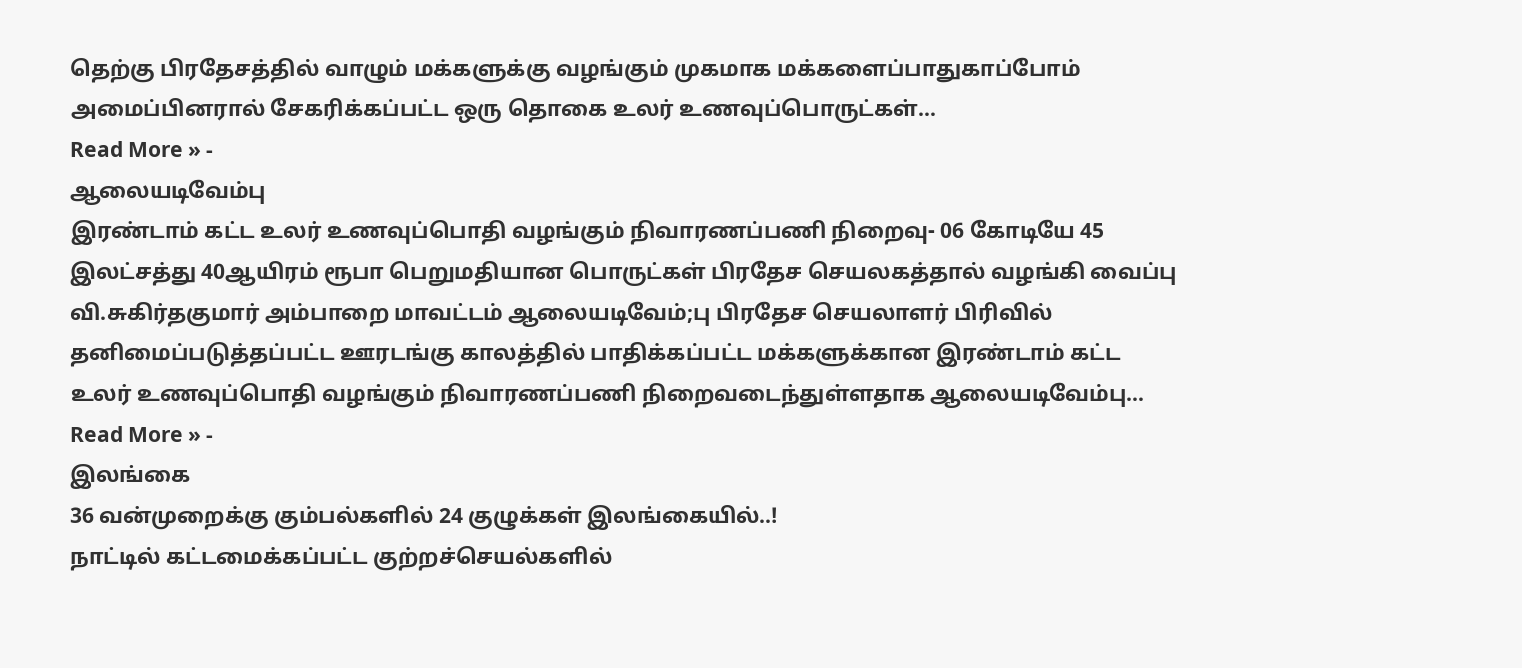தெற்கு பிரதேசத்தில் வாழும் மக்களுக்கு வழங்கும் முகமாக மக்களைப்பாதுகாப்போம் அமைப்பினரால் சேகரிக்கப்பட்ட ஒரு தொகை உலர் உணவுப்பொருட்கள்…
Read More » -
ஆலையடிவேம்பு
இரண்டாம் கட்ட உலர் உணவுப்பொதி வழங்கும் நிவாரணப்பணி நிறைவு- 06 கோடியே 45 இலட்சத்து 40ஆயிரம் ரூபா பெறுமதியான பொருட்கள் பிரதேச செயலகத்தால் வழங்கி வைப்பு
வி.சுகிர்தகுமார் அம்பாறை மாவட்டம் ஆலையடிவேம்;பு பிரதேச செயலாளர் பிரிவில் தனிமைப்படுத்தப்பட்ட ஊரடங்கு காலத்தில் பாதிக்கப்பட்ட மக்களுக்கான இரண்டாம் கட்ட உலர் உணவுப்பொதி வழங்கும் நிவாரணப்பணி நிறைவடைந்துள்ளதாக ஆலையடிவேம்பு…
Read More » -
இலங்கை
36 வன்முறைக்கு கும்பல்களில் 24 குழுக்கள் இலங்கையில்..!
நாட்டில் கட்டமைக்கப்பட்ட குற்றச்செயல்களில்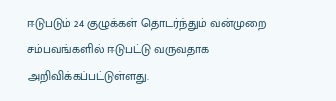ஈடுபடும் 24 குழுக்கள் தொடர்ந்தும் வன்முறை சம்பவங்களில் ஈடுபட்டு வருவதாக அறிவிக்கப்பட்டுள்ளது.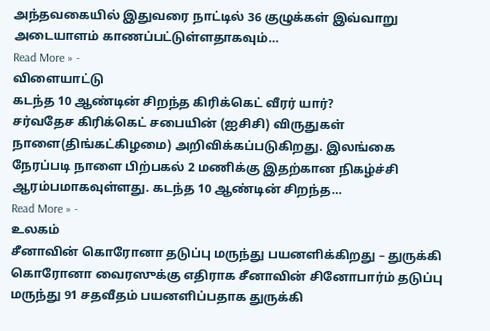அந்தவகையில் இதுவரை நாட்டில் 36 குழுக்கள் இவ்வாறு அடையாளம் காணப்பட்டுள்ளதாகவும்…
Read More » -
விளையாட்டு
கடந்த 10 ஆண்டின் சிறந்த கிரிக்கெட் வீரர் யார்?
சர்வதேச கிரிக்கெட் சபையின் (ஐசிசி) விருதுகள் நாளை(திங்கட்கிழமை) அறிவிக்கப்படுகிறது. இலங்கை நேரப்படி நாளை பிற்பகல் 2 மணிக்கு இதற்கான நிகழ்ச்சி ஆரம்பமாகவுள்ளது. கடந்த 10 ஆண்டின் சிறந்த…
Read More » -
உலகம்
சீனாவின் கொரோனா தடுப்பு மருந்து பயனளிக்கிறது – துருக்கி
கொரோனா வைரஸுக்கு எதிராக சீனாவின் சினோபார்ம் தடுப்பு மருந்து 91 சதவீதம் பயனளிப்பதாக துருக்கி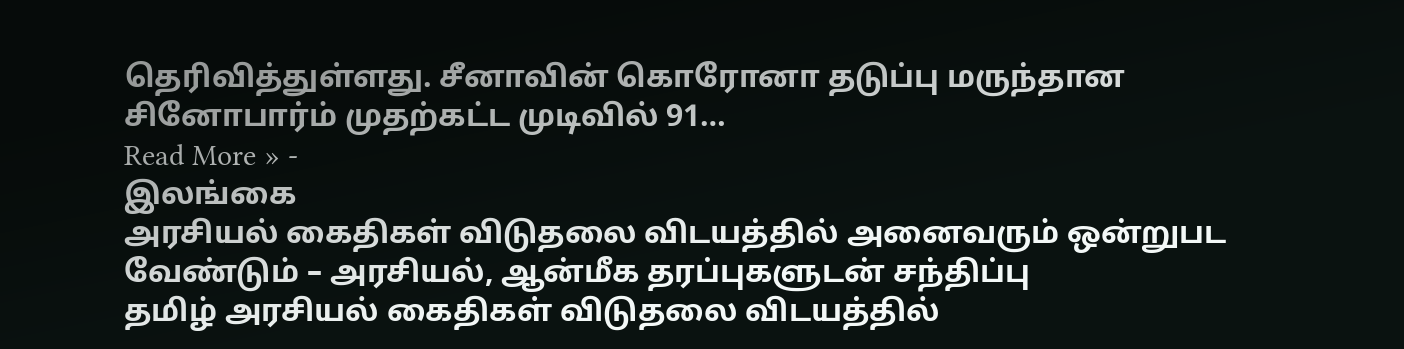தெரிவித்துள்ளது. சீனாவின் கொரோனா தடுப்பு மருந்தான சினோபார்ம் முதற்கட்ட முடிவில் 91…
Read More » -
இலங்கை
அரசியல் கைதிகள் விடுதலை விடயத்தில் அனைவரும் ஒன்றுபட வேண்டும் – அரசியல், ஆன்மீக தரப்புகளுடன் சந்திப்பு
தமிழ் அரசியல் கைதிகள் விடுதலை விடயத்தில்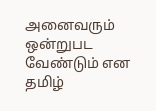அனைவரும் ஒன்றுபட வேண்டும் என தமிழ்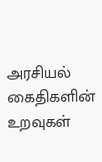அரசியல் கைதிகளின் உறவுகள்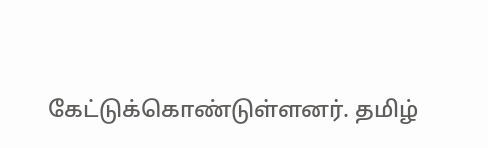கேட்டுக்கொண்டுள்ளனர். தமிழ்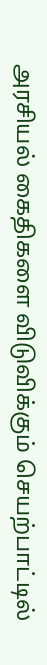அரசியல் கைதிகளை விடுவிக்கும் செயற்பாட்டில்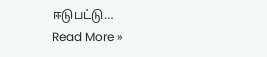ஈடுபட்டு…
Read More »